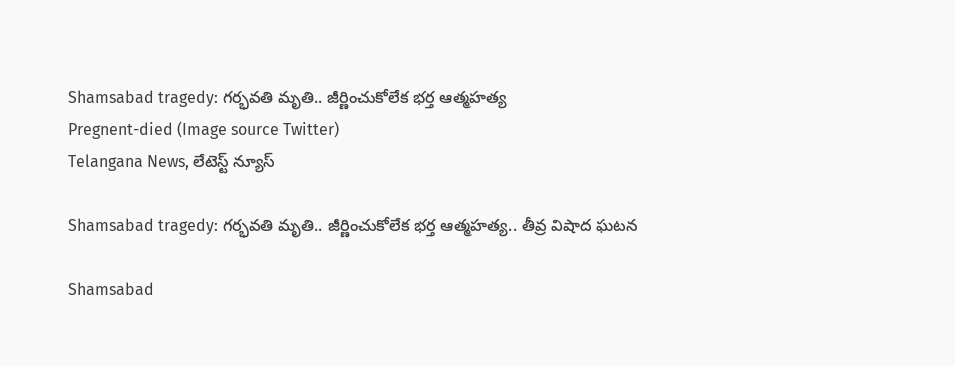Shamsabad tragedy: గర్భవతి మృతి.. జీర్ణించుకోలేక భర్త ఆత్మహత్య
Pregnent-died (Image source Twitter)
Telangana News, లేటెస్ట్ న్యూస్

Shamsabad tragedy: గర్భవతి మృతి.. జీర్ణించుకోలేక భర్త ఆత్మహత్య.. తీవ్ర విషాద ఘటన

Shamsabad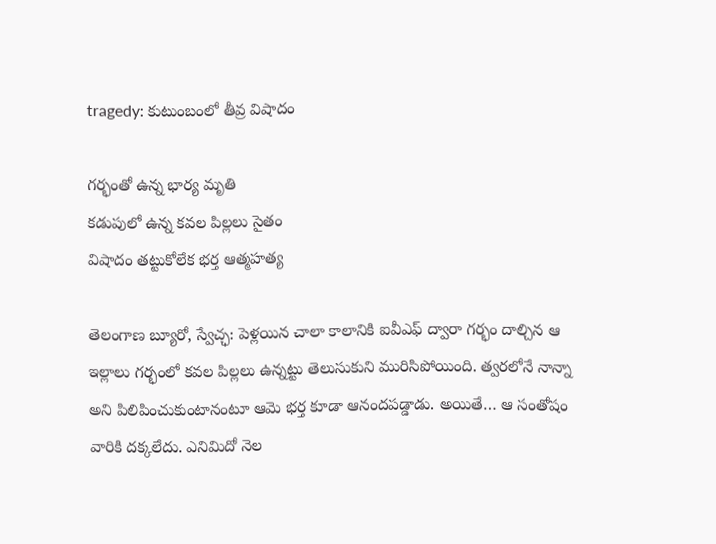tragedy: కుటుంబంలో తీవ్ర విషాదం

గర్భంతో ఉన్న భార్య మృతి
కడుపులో ఉన్న కవల పిల్లలు సైతం
విషాదం తట్టుకోలేక భర్త ఆత్మహత్య

తెలంగాణ బ్యూరో, స్వేచ్ఛ: పెళ్లయిన చాలా కాలానికి ఐవీఎఫ్ ద్వారా గర్భం దాల్చిన ఆ ఇల్లాలు గర్భంలో కవల పిల్లలు ఉన్నట్టు తెలుసుకుని మురిసిపోయింది. త్వరలోనే నాన్నా అని పిలిపించుకుంటానంటూ ఆమె భర్త కూడా ఆనందపడ్డాడు. అయితే… ఆ సంతోషం వారికి దక్కలేదు. ఎనిమిదో నెల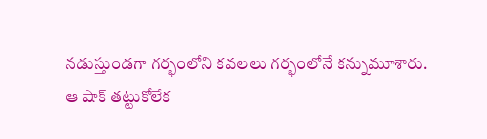నడుస్తుండగా గర్భంలోని కవలలు గర్భంలోనే కన్నుమూశారు. ఆ షాక్ తట్టుకోలేక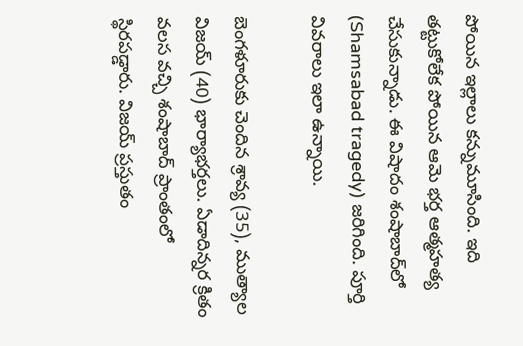పోయిన ఇల్లాలు కన్నుమూసింది. ఇది తట్టుకోలేక పోయిన ఆమె భర్త ఆత్మహత్య చేసుకున్నాడు. ఈ విషాదం శంషాబాద్‌లో (Shamsabad tragedy) జరిగింది. పూర్తి వివరాలు ఇలా ఉన్నాయి.

బెంగళూరుకు చెందిన శ్రావ్య (35), ముత్యాల విజయ్ (40) భార్యాభర్తలు. ఏడాదిన్నర క్రితం వలస వచ్చి శంషాబాద్ ప్రాంతంలో స్థిరపడ్డారు. విజయ్ ప్రస్తుతం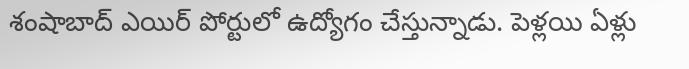శంషాబాద్ ఎయిర్ పోర్టులో ఉద్యోగం చేస్తున్నాడు. పెళ్లయి ఏళ్లు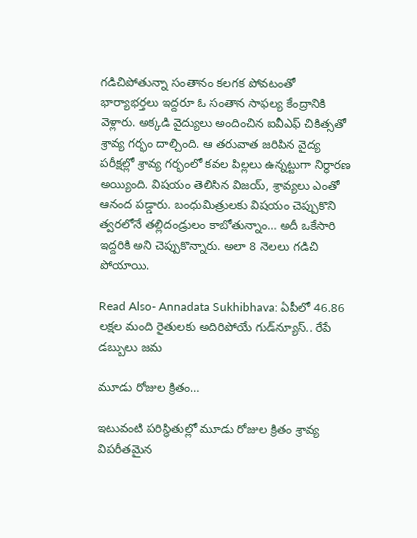గడిచిపోతున్నా సంతానం కలగక పోవటంతో భార్యాభర్తలు ఇద్దరూ ఓ సంతాన సాఫల్య కేంద్రానికి వెళ్లారు. అక్కడి వైద్యులు అందించిన ఐవీఎఫ్ చికిత్సతో శ్రావ్య గర్భం దాల్చింది. ఆ తరువాత జరిపిన వైద్య పరీక్షల్లో శ్రావ్య గర్భంలో కవల పిల్లలు ఉన్నట్టుగా నిర్ధారణ అయ్యింది. విషయం తెలిసిన విజయ్, శ్రావ్యలు ఎంతో ఆనంద పడ్డారు. బంధుమిత్రులకు విషయం చెప్పుకొని త్వరలోనే తల్లిదండ్రులం కాబోతున్నాం… అదీ ఒకేసారి ఇద్దరికి అని చెప్పుకొన్నారు. అలా 8 నెలలు గడిచి పోయాయి.

Read Also- Annadata Sukhibhava: ఏపీలో 46.86 లక్షల మంది రైతులకు అదిరిపోయే గుడ్‌న్యూస్.. రేపే డబ్బులు జమ

మూడు రోజుల క్రితం…

ఇటువంటి పరిస్థితుల్లో మూడు రోజుల క్రితం శ్రావ్య విపరీతమైన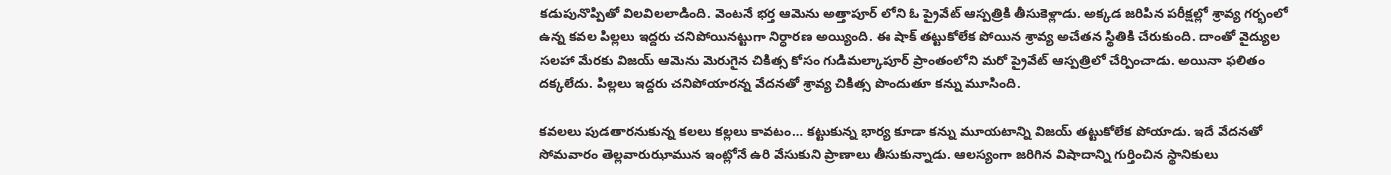కడుపునొప్పితో విలవిలలాడింది. వెంటనే భర్త ఆమెను అత్తాపూర్ లోని ఓ ప్రైవేట్ ఆస్పత్రికి తీసుకెళ్లాడు. అక్కడ జరిపిన పరీక్షల్లో శ్రావ్య గర్భంలో ఉన్న కవల పిల్లలు ఇద్దరు చనిపోయినట్టుగా నిర్ధారణ అయ్యింది. ఈ షాక్ తట్టుకోలేక పోయిన శ్రావ్య అచేతన స్థితికి చేరుకుంది. దాంతో వైద్యుల సలహా మేరకు విజయ్ ఆమెను మెరుగైన చికిత్స కోసం గుడిమల్కాపూర్ ప్రాంతంలోని మరో ప్రైవేట్ ఆస్పత్రిలో చేర్పించాడు. అయినా ఫలితం దక్కలేదు. పిల్లలు ఇద్దరు చనిపోయారన్న వేదనతో శ్రావ్య చికిత్స పొందుతూ కన్ను మూసింది.

కవలలు పుడతారనుకున్న కలలు కల్లలు కావటం… కట్టుకున్న భార్య కూడా కన్ను మూయటాన్ని విజయ్ తట్టుకోలేక పోయాడు. ఇదే వేదనతో సోమవారం తెల్లవారుఝామున ఇంట్లోనే ఉరి వేసుకుని ప్రాణాలు తీసుకున్నాడు. ఆలస్యంగా జరిగిన విషాదాన్ని గుర్తించిన స్థానికులు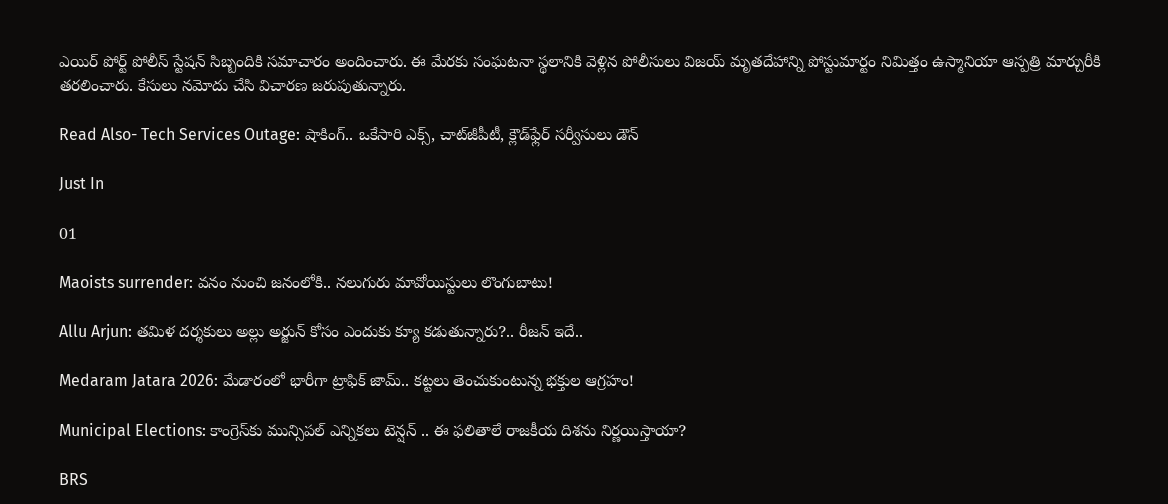ఎయిర్ పోర్ట్ పోలీస్ స్టేషన్ సిబ్బందికి సమాచారం అందించారు. ఈ మేరకు సంఘటనా స్థలానికి వెళ్లిన పోలీసులు విజయ్ మృతదేహాన్ని పోస్టుమార్టం నిమిత్తం ఉస్మానియా ఆస్పత్రి మార్చురీకి తరలించారు. కేసులు నమోదు చేసి విచారణ జరుపుతున్నారు.

Read Also- Tech Services Outage: షాకింగ్.. ఒకేసారి ఎక్స్, చాట్‌జీపీటీ, క్లౌడ్‌ఫ్లేర్ సర్వీసులు డౌన్

Just In

01

Maoists surrender: వనం నుంచి జనంలోకి.. నలుగురు మావోయిస్టులు లొంగుబాటు!

Allu Arjun: తమిళ దర్శకులు అల్లు అర్జున్ కోసం ఎందుకు క్యూ కడుతున్నారు?.. రీజన్ ఇదే..

Medaram Jatara 2026: మేడారంలో భారీగా ట్రాఫిక్ జామ్.. కట్టలు తెంచుకుంటున్న భక్తుల ఆగ్రహం!

Municipal Elections: కాంగ్రెస్‌కు మున్సిపల్ ఎన్నికలు టెన్షన్ .. ఈ ఫలితాలే రాజకీయ దిశను నిర్ణయిస్తాయా?

BRS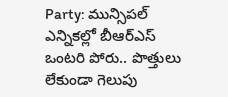Party: మున్సిపల్ ఎన్నికల్లో బీఆర్ఎస్ ఒంటరి పోరు.. పొత్తులు లేకుండా గెలుపు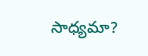సాధ్యమా?